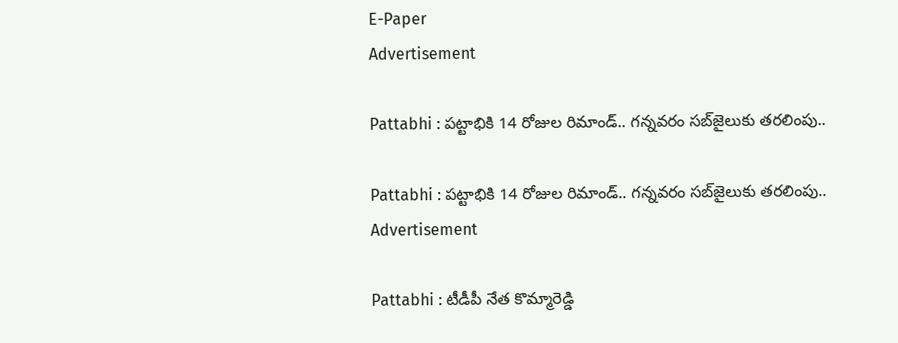E-Paper
Advertisement

Pattabhi : పట్టాభికి 14 రోజుల రిమాండ్.. గన్నవరం సబ్‌జైలుకు తరలింపు..

Pattabhi : పట్టాభికి 14 రోజుల రిమాండ్.. గన్నవరం సబ్‌జైలుకు తరలింపు..
Advertisement

Pattabhi : టీడీపీ నేత కొమ్మారెడ్డి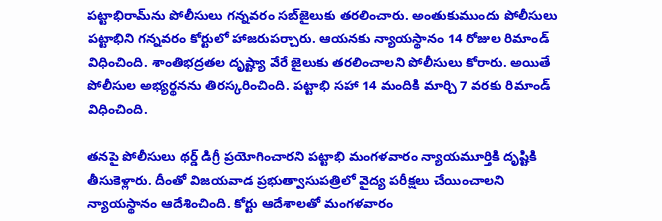పట్టాభిరామ్‌ను పోలీసులు గన్నవరం సబ్‌జైలుకు తరలించారు. అంతుకుముందు పోలీసులు పట్టాభిని గన్నవరం కోర్టులో హాజరుపర్చారు. ఆయనకు న్యాయస్థానం 14 రోజుల రిమాండ్ విధించింది. శాంతిభద్రతల దృష్ట్యా వేరే జైలుకు తరలించాలని పోలీసులు కోరారు. అయితే పోలీసుల అభ్యర్థనను తిరస్కరించింది. పట్టాభి సహా 14 మందికి మార్చి 7 వరకు రిమాండ్ విధించింది.

తనపై పోలీసులు థర్డ్‌ డిగ్రీ ప్రయోగించారని పట్టాభి మంగళవారం న్యాయమూర్తికి దృష్టికి తీసుకెళ్లారు. దీంతో విజయవాడ ప్రభుత్వాసుపత్రిలో వైద్య పరీక్షలు చేయించాలని న్యాయస్థానం ఆదేశించింది. కోర్టు ఆదేశాలతో మంగళవారం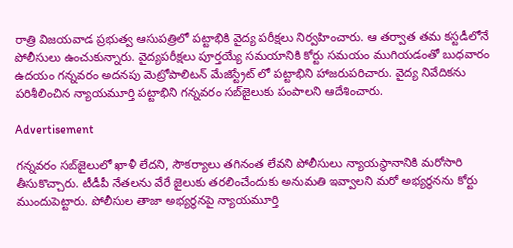రాత్రి విజయవాడ ప్రభుత్వ ఆసుపత్రిలో పట్టాభికి వైద్య పరీక్షలు నిర్వహించారు. ఆ తర్వాత తమ కస్టడీలోనే పోలీసులు ఉంచుకున్నారు. వైద్యపరీక్షలు పూర్తయ్యే సమయానికి కోర్టు సమయం ముగియడంతో బుధవారం ఉదయం గన్నవరం అదనపు మెట్రోపాలిటన్‌ మేజిస్ట్రేట్‌ లో పట్టాభిని హాజరుపరిచారు. వైద్య నివేదికను పరిశీలించిన న్యాయమూర్తి పట్టాభిని గన్నవరం సబ్‌జైలుకు పంపాలని ఆదేశించారు.

Advertisement

గన్నవరం సబ్‌జైలులో ఖాళీ లేదని, సౌకర్యాలు తగినంత లేవని పోలీసులు న్యాయస్థానానికి మరోసారి తీసుకొచ్చారు. టీడీపీ నేతలను వేరే జైలుకు తరలించేందుకు అనుమతి ఇవ్వాలని మరో అభ్యర్థనను కోర్టు ముందుపెట్టారు. పోలీసుల తాజా అభ్యర్థనపై న్యాయమూర్తి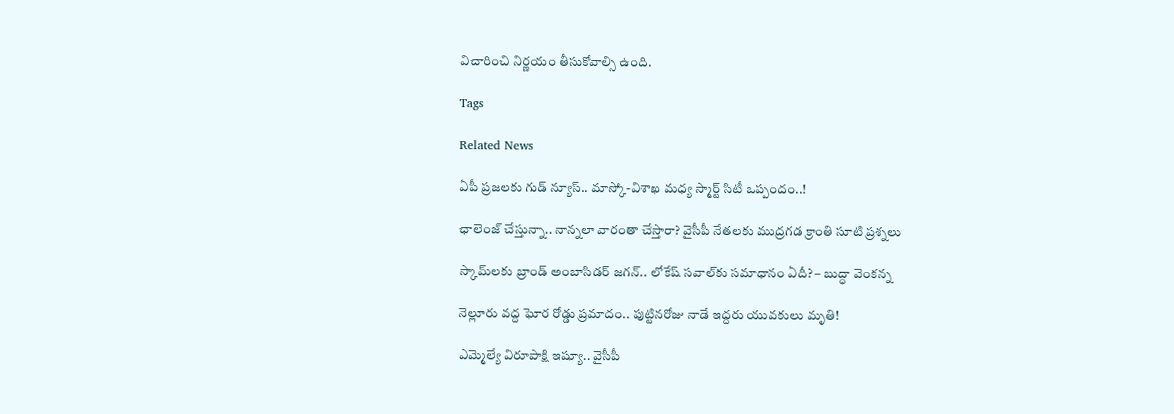విచారించి నిర్ణయం తీసుకోవాల్సి ఉంది.

Tags

Related News

ఏపీ ప్రజలకు గుడ్ న్యూస్.. మాస్కో-విశాఖ మధ్య స్మార్ట్ సిటీ ఒప్పందం..!

ఛాలెంజ్ చేస్తున్నా.. నాన్నలా వారంతా చేస్తారా? వైసీపీ నేతలకు ముద్రగడ క్రాంతి సూటి ప్రశ్నలు

స్కామ్‌లకు బ్రాండ్ అంబాసిడర్ జగన్.. లోకేష్ సవాల్‌కు సమాధానం ఏదీ? – బుద్ధా వెంకన్న

నెల్లూరు వద్ద ఘోర రోడ్డు ప్రమాదం.. పుట్టినరోజు నాడే ఇద్దరు యువకులు మృతి!

ఎమ్మెల్యే విరూపాక్షి ఇష్యూ.. వైసీపీ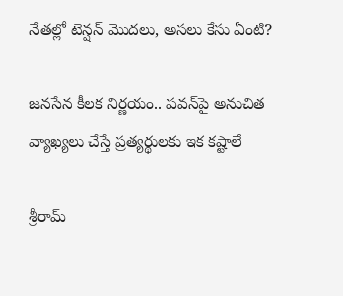నేతల్లో టెన్షన్ మొదలు, అసలు కేసు ఏంటి?

జనసేన కీలక నిర్ణయం.. పవన్‌పై అనుచిత వ్యాఖ్యలు చేస్తే ప్రత్యర్థులకు ఇక కష్టాలే

శ్రీరామ్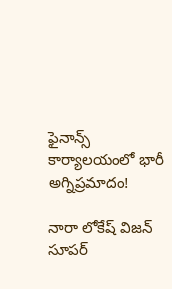ఫైనాన్స్ కార్యాలయంలో భారీ అగ్నిప్రమాదం!

నారా లోకేష్ విజన్ సూపర్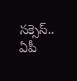సక్సెస్.. ఏపీ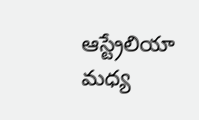ఆస్ట్రేలియా మధ్య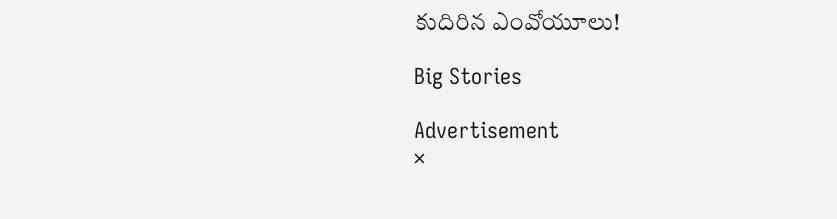కుదిరిన ఎంవోయూలు!

Big Stories

Advertisement
×